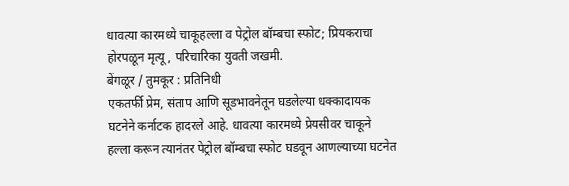धावत्या कारमध्ये चाकूहल्ला व पेट्रोल बॉम्बचा स्फोट; प्रियकराचा होरपळून मृत्यू, परिचारिका युवती जखमी.
बेंगळूर / तुमकूर : प्रतिनिधी
एकतर्फी प्रेम, संताप आणि सूडभावनेतून घडलेल्या धक्कादायक घटनेने कर्नाटक हादरले आहे. धावत्या कारमध्ये प्रेयसीवर चाकूने हल्ला करून त्यानंतर पेट्रोल बॉम्बचा स्फोट घडवून आणल्याच्या घटनेत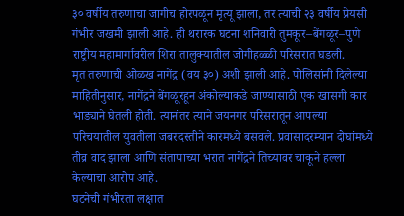३० वर्षीय तरुणाचा जागीच होरपळून मृत्यू झाला, तर त्याची २३ वर्षीय प्रेयसी गंभीर जखमी झाली आहे. ही थरारक घटना शनिवारी तुमकूर–बेंगळूर–पुणे राष्ट्रीय महामार्गावरील शिरा तालुक्यातील जोगीहळ्ळी परिसरात घडली.
मृत तरुणाची ओळख नागेंद्र (वय ३०) अशी झाली आहे. पोलिसांनी दिलेल्या माहितीनुसार, नागेंद्रने बेंगळूरहून अंकोल्याकडे जाण्यासाठी एक खासगी कार भाड्याने घेतली होती. त्यानंतर त्याने जयनगर परिसरातून आपल्या परिचयातील युवतीला जबरदस्तीने कारमध्ये बसवले. प्रवासादरम्यान दोघांमध्ये तीव्र वाद झाला आणि संतापाच्या भरात नागेंद्रने तिच्यावर चाकूने हल्ला केल्याचा आरोप आहे.
घटनेची गंभीरता लक्षात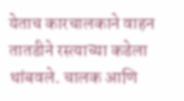येताच कारचालकाने वाहन तातडीने रस्त्याच्या कडेला थांबवले. चालक आणि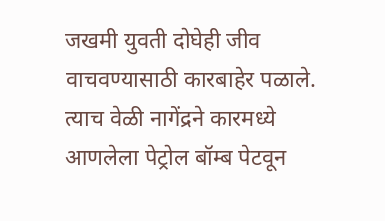जखमी युवती दोघेही जीव वाचवण्यासाठी कारबाहेर पळाले. त्याच वेळी नागेंद्रने कारमध्ये आणलेला पेट्रोल बॉम्ब पेटवून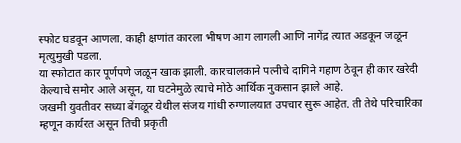स्फोट घडवून आणला. काही क्षणांत कारला भीषण आग लागली आणि नागेंद्र त्यात अडकून जळून मृत्युमुखी पडला.
या स्फोटात कार पूर्णपणे जळून खाक झाली. कारचालकाने पत्नीचे दागिने गहाण ठेवून ही कार खरेदी केल्याचे समोर आले असून, या घटनेमुळे त्याचे मोठे आर्थिक नुकसान झाले आहे.
जखमी युवतीवर सध्या बेंगळूर येथील संजय गांधी रुग्णालयात उपचार सुरू आहेत. ती तेथे परिचारिका म्हणून कार्यरत असून तिची प्रकृती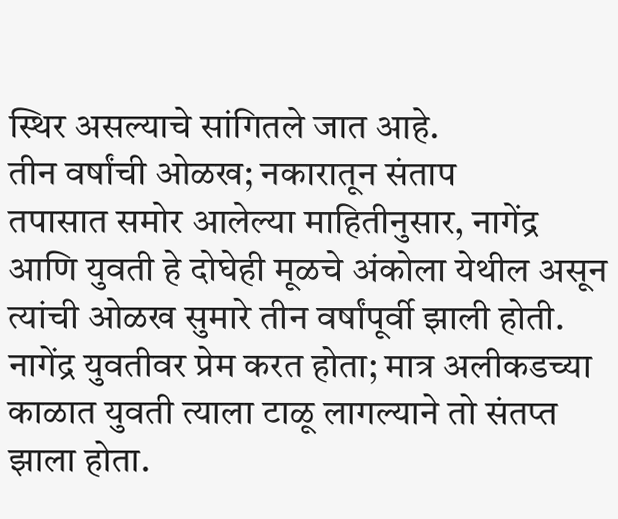स्थिर असल्याचे सांगितले जात आहे.
तीन वर्षांची ओळख; नकारातून संताप
तपासात समोर आलेल्या माहितीनुसार, नागेंद्र आणि युवती हे दोघेही मूळचे अंकोला येथील असून त्यांची ओळख सुमारे तीन वर्षांपूर्वी झाली होती. नागेंद्र युवतीवर प्रेम करत होता; मात्र अलीकडच्या काळात युवती त्याला टाळू लागल्याने तो संतप्त झाला होता.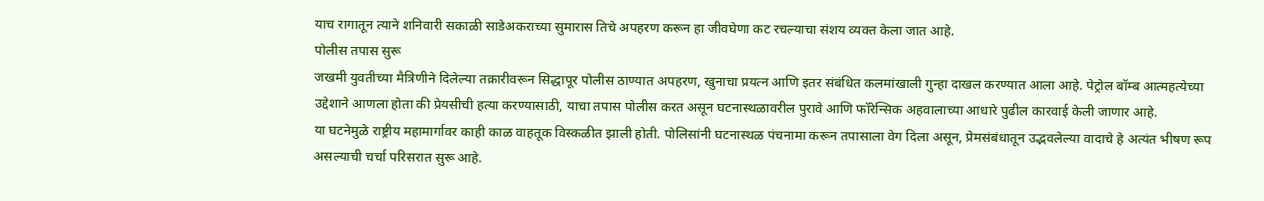याच रागातून त्याने शनिवारी सकाळी साडेअकराच्या सुमारास तिचे अपहरण करून हा जीवघेणा कट रचल्याचा संशय व्यक्त केला जात आहे.
पोलीस तपास सुरू
जखमी युवतीच्या मैत्रिणीने दिलेल्या तक्रारीवरून सिद्धापूर पोलीस ठाण्यात अपहरण, खुनाचा प्रयत्न आणि इतर संबंधित कलमांखाली गुन्हा दाखल करण्यात आला आहे. पेट्रोल बॉम्ब आत्महत्येच्या उद्देशाने आणला होता की प्रेयसीची हत्या करण्यासाठी, याचा तपास पोलीस करत असून घटनास्थळावरील पुरावे आणि फॉरेन्सिक अहवालाच्या आधारे पुढील कारवाई केली जाणार आहे.
या घटनेमुळे राष्ट्रीय महामार्गावर काही काळ वाहतूक विस्कळीत झाली होती. पोलिसांनी घटनास्थळ पंचनामा करून तपासाला वेग दिला असून, प्रेमसंबंधातून उद्भवलेल्या वादाचे हे अत्यंत भीषण रूप असल्याची चर्चा परिसरात सुरू आहे.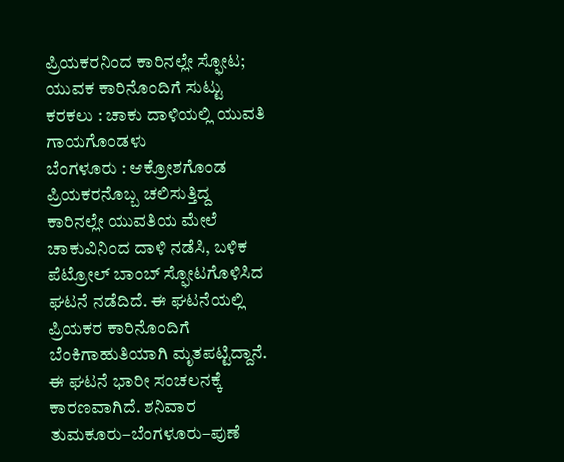ಪ್ರಿಯಕರನಿಂದ ಕಾರಿನಲ್ಲೇ ಸ್ಫೋಟ; ಯುವಕ ಕಾರಿನೊಂದಿಗೆ ಸುಟ್ಟು ಕರಕಲು : ಚಾಕು ದಾಳಿಯಲ್ಲಿ ಯುವತಿ ಗಾಯಗೊಂಡಳು
ಬೆಂಗಳೂರು : ಆಕ್ರೋಶಗೊಂಡ ಪ್ರಿಯಕರನೊಬ್ಬ ಚಲಿಸುತ್ತಿದ್ದ ಕಾರಿನಲ್ಲೇ ಯುವತಿಯ ಮೇಲೆ ಚಾಕುವಿನಿಂದ ದಾಳಿ ನಡೆಸಿ, ಬಳಿಕ ಪೆಟ್ರೋಲ್ ಬಾಂಬ್ ಸ್ಫೋಟಗೊಳಿಸಿದ ಘಟನೆ ನಡೆದಿದೆ. ಈ ಘಟನೆಯಲ್ಲಿ ಪ್ರಿಯಕರ ಕಾರಿನೊಂದಿಗೆ ಬೆಂಕಿಗಾಹುತಿಯಾಗಿ ಮೃತಪಟ್ಟಿದ್ದಾನೆ. ಈ ಘಟನೆ ಭಾರೀ ಸಂಚಲನಕ್ಕೆ ಕಾರಣವಾಗಿದೆ. ಶನಿವಾರ ತುಮಕೂರು–ಬೆಂಗಳೂರು–ಪುಣೆ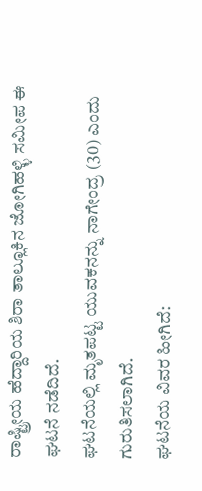ರಾಷ್ಟ್ರೀಯ ಹೆದ್ದಾರಿಯ ಶಿರಾ ತಾಲ್ಲೂಕಿನ ಜೋಗಿಹಳ್ಳಿ ಸಮೀಪ ಈ ಘಟನೆ ನಡೆದಿದೆ.
ಘಟನೆಯಲ್ಲಿ ಮೃತಪಟ್ಟ ಯುವಕನನ್ನು ನಾಗೇಂದ್ರ (30) ಎಂದು ಗುರುತಿಸಲಾಗಿದೆ.
ಘಟನೆಯ ವಿವರ ಹೀಗಿದೆ: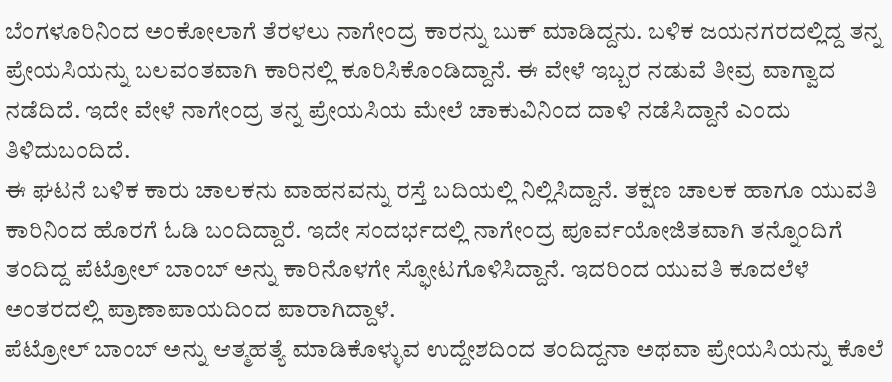ಬೆಂಗಳೂರಿನಿಂದ ಅಂಕೋಲಾಗೆ ತೆರಳಲು ನಾಗೇಂದ್ರ ಕಾರನ್ನು ಬುಕ್ ಮಾಡಿದ್ದನು. ಬಳಿಕ ಜಯನಗರದಲ್ಲಿದ್ದ ತನ್ನ ಪ್ರೇಯಸಿಯನ್ನು ಬಲವಂತವಾಗಿ ಕಾರಿನಲ್ಲಿ ಕೂರಿಸಿಕೊಂಡಿದ್ದಾನೆ. ಈ ವೇಳೆ ಇಬ್ಬರ ನಡುವೆ ತೀವ್ರ ವಾಗ್ವಾದ ನಡೆದಿದೆ. ಇದೇ ವೇಳೆ ನಾಗೇಂದ್ರ ತನ್ನ ಪ್ರೇಯಸಿಯ ಮೇಲೆ ಚಾಕುವಿನಿಂದ ದಾಳಿ ನಡೆಸಿದ್ದಾನೆ ಎಂದು ತಿಳಿದುಬಂದಿದೆ.
ಈ ಘಟನೆ ಬಳಿಕ ಕಾರು ಚಾಲಕನು ವಾಹನವನ್ನು ರಸ್ತೆ ಬದಿಯಲ್ಲಿ ನಿಲ್ಲಿಸಿದ್ದಾನೆ. ತಕ್ಷಣ ಚಾಲಕ ಹಾಗೂ ಯುವತಿ ಕಾರಿನಿಂದ ಹೊರಗೆ ಓಡಿ ಬಂದಿದ್ದಾರೆ. ಇದೇ ಸಂದರ್ಭದಲ್ಲಿ ನಾಗೇಂದ್ರ ಪೂರ್ವಯೋಜಿತವಾಗಿ ತನ್ನೊಂದಿಗೆ ತಂದಿದ್ದ ಪೆಟ್ರೋಲ್ ಬಾಂಬ್ ಅನ್ನು ಕಾರಿನೊಳಗೇ ಸ್ಫೋಟಗೊಳಿಸಿದ್ದಾನೆ. ಇದರಿಂದ ಯುವತಿ ಕೂದಲೆಳೆ ಅಂತರದಲ್ಲಿ ಪ್ರಾಣಾಪಾಯದಿಂದ ಪಾರಾಗಿದ್ದಾಳೆ.
ಪೆಟ್ರೋಲ್ ಬಾಂಬ್ ಅನ್ನು ಆತ್ಮಹತ್ಯೆ ಮಾಡಿಕೊಳ್ಳುವ ಉದ್ದೇಶದಿಂದ ತಂದಿದ್ದನಾ ಅಥವಾ ಪ್ರೇಯಸಿಯನ್ನು ಕೊಲೆ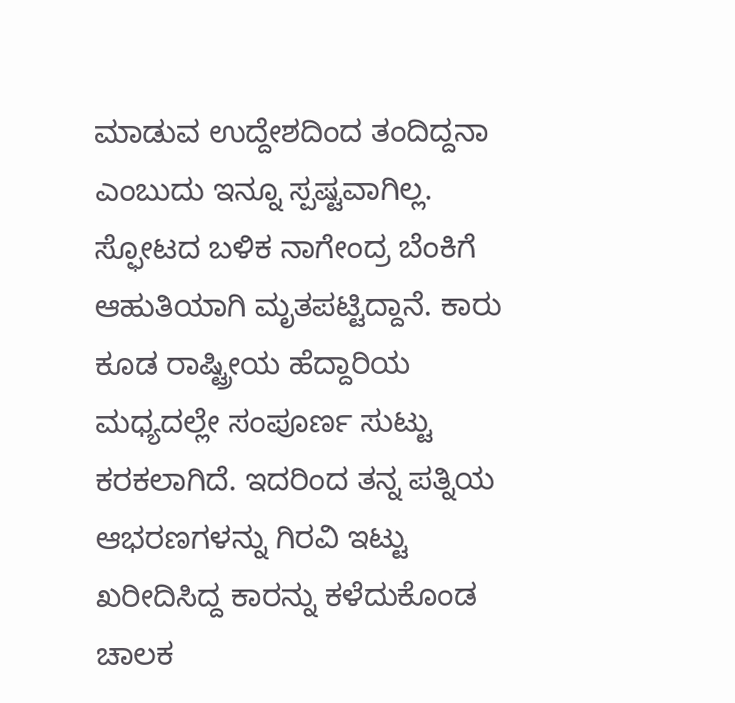ಮಾಡುವ ಉದ್ದೇಶದಿಂದ ತಂದಿದ್ದನಾ ಎಂಬುದು ಇನ್ನೂ ಸ್ಪಷ್ಟವಾಗಿಲ್ಲ.
ಸ್ಫೋಟದ ಬಳಿಕ ನಾಗೇಂದ್ರ ಬೆಂಕಿಗೆ ಆಹುತಿಯಾಗಿ ಮೃತಪಟ್ಟಿದ್ದಾನೆ. ಕಾರು ಕೂಡ ರಾಷ್ಟ್ರೀಯ ಹೆದ್ದಾರಿಯ ಮಧ್ಯದಲ್ಲೇ ಸಂಪೂರ್ಣ ಸುಟ್ಟು ಕರಕಲಾಗಿದೆ. ಇದರಿಂದ ತನ್ನ ಪತ್ನಿಯ ಆಭರಣಗಳನ್ನು ಗಿರವಿ ಇಟ್ಟು ಖರೀದಿಸಿದ್ದ ಕಾರನ್ನು ಕಳೆದುಕೊಂಡ ಚಾಲಕ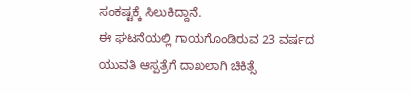ಸಂಕಷ್ಟಕ್ಕೆ ಸಿಲುಕಿದ್ದಾನೆ.
ಈ ಘಟನೆಯಲ್ಲಿ ಗಾಯಗೊಂಡಿರುವ 23 ವರ್ಷದ ಯುವತಿ ಆಸ್ಪತ್ರೆಗೆ ದಾಖಲಾಗಿ ಚಿಕಿತ್ಸೆ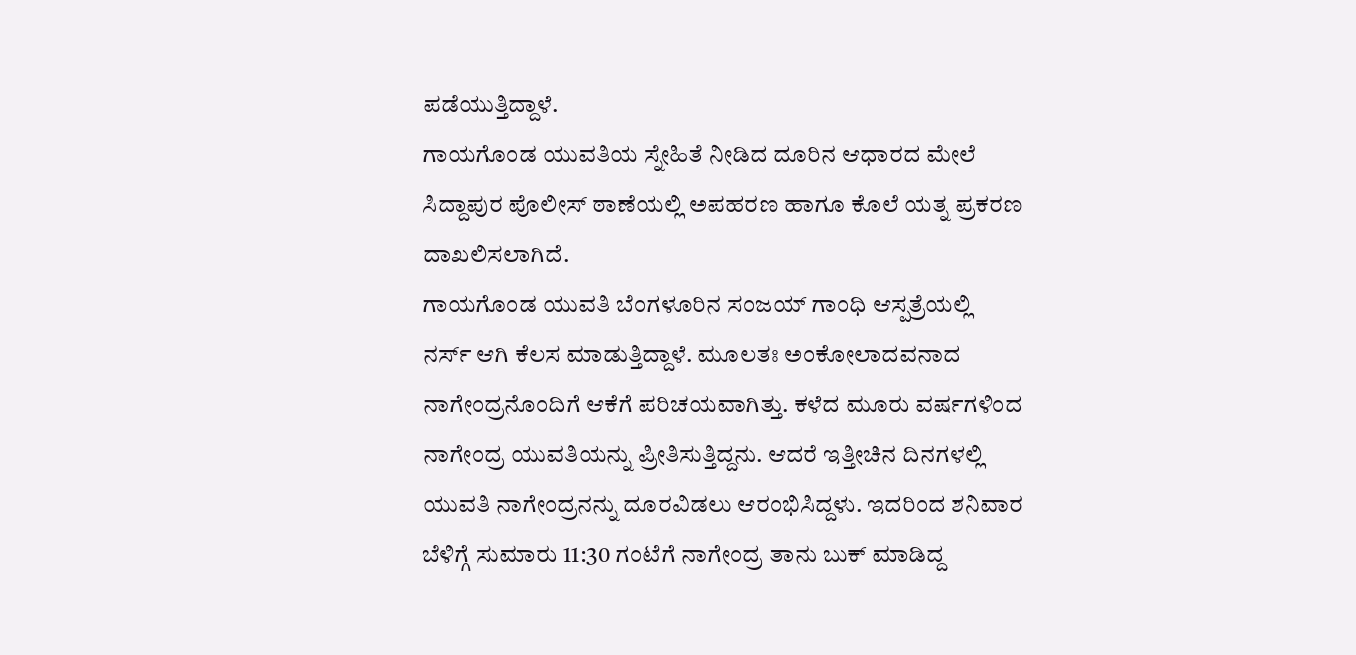ಪಡೆಯುತ್ತಿದ್ದಾಳೆ.
ಗಾಯಗೊಂಡ ಯುವತಿಯ ಸ್ನೇಹಿತೆ ನೀಡಿದ ದೂರಿನ ಆಧಾರದ ಮೇಲೆ ಸಿದ್ದಾಪುರ ಪೊಲೀಸ್ ಠಾಣೆಯಲ್ಲಿ ಅಪಹರಣ ಹಾಗೂ ಕೊಲೆ ಯತ್ನ ಪ್ರಕರಣ ದಾಖಲಿಸಲಾಗಿದೆ.
ಗಾಯಗೊಂಡ ಯುವತಿ ಬೆಂಗಳೂರಿನ ಸಂಜಯ್ ಗಾಂಧಿ ಆಸ್ಪತ್ರೆಯಲ್ಲಿ ನರ್ಸ್ ಆಗಿ ಕೆಲಸ ಮಾಡುತ್ತಿದ್ದಾಳೆ. ಮೂಲತಃ ಅಂಕೋಲಾದವನಾದ ನಾಗೇಂದ್ರನೊಂದಿಗೆ ಆಕೆಗೆ ಪರಿಚಯವಾಗಿತ್ತು. ಕಳೆದ ಮೂರು ವರ್ಷಗಳಿಂದ ನಾಗೇಂದ್ರ ಯುವತಿಯನ್ನು ಪ್ರೀತಿಸುತ್ತಿದ್ದನು. ಆದರೆ ಇತ್ತೀಚಿನ ದಿನಗಳಲ್ಲಿ ಯುವತಿ ನಾಗೇಂದ್ರನನ್ನು ದೂರವಿಡಲು ಆರಂಭಿಸಿದ್ದಳು. ಇದರಿಂದ ಶನಿವಾರ ಬೆಳಿಗ್ಗೆ ಸುಮಾರು 11:30 ಗಂಟೆಗೆ ನಾಗೇಂದ್ರ ತಾನು ಬುಕ್ ಮಾಡಿದ್ದ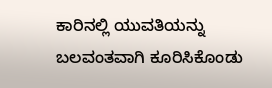ಕಾರಿನಲ್ಲಿ ಯುವತಿಯನ್ನು ಬಲವಂತವಾಗಿ ಕೂರಿಸಿಕೊಂಡು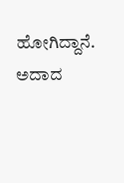ಹೋಗಿದ್ದಾನೆ. ಅದಾದ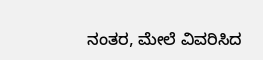ನಂತರ, ಮೇಲೆ ವಿವರಿಸಿದ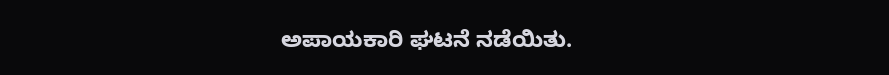ಅಪಾಯಕಾರಿ ಘಟನೆ ನಡೆಯಿತು.